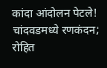कांदा आंदोलन पेटले! चांदवडमध्ये रणकंदन; रोहित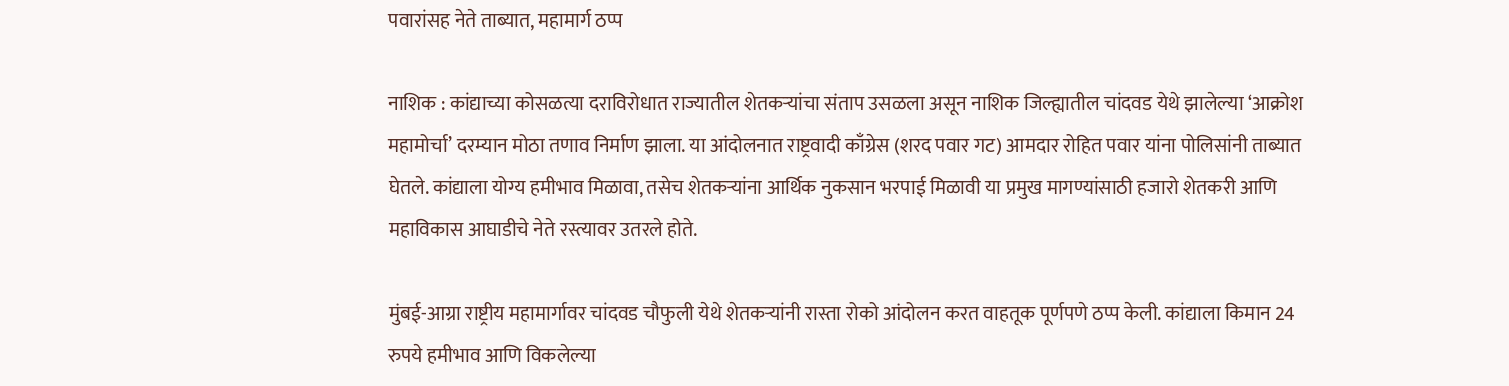पवारांसह नेते ताब्यात, महामार्ग ठप्प

नाशिक : कांद्याच्या कोसळत्या दराविरोधात राज्यातील शेतकऱ्यांचा संताप उसळला असून नाशिक जिल्ह्यातील चांदवड येथे झालेल्या ‘आक्रोश महामोर्चा’ दरम्यान मोठा तणाव निर्माण झाला. या आंदोलनात राष्ट्रवादी काँग्रेस (शरद पवार गट) आमदार रोहित पवार यांना पोलिसांनी ताब्यात घेतले. कांद्याला योग्य हमीभाव मिळावा, तसेच शेतकऱ्यांना आर्थिक नुकसान भरपाई मिळावी या प्रमुख मागण्यांसाठी हजारो शेतकरी आणि महाविकास आघाडीचे नेते रस्त्यावर उतरले होते.

मुंबई-आग्रा राष्ट्रीय महामार्गावर चांदवड चौफुली येथे शेतकऱ्यांनी रास्ता रोको आंदोलन करत वाहतूक पूर्णपणे ठप्प केली. कांद्याला किमान 24 रुपये हमीभाव आणि विकलेल्या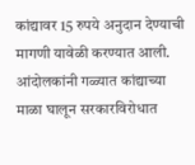कांद्यावर 15 रुपये अनुदान देण्याची मागणी यावेळी करण्यात आली. आंदोलकांनी गळ्यात कांद्याच्या माळा घालून सरकारविरोधात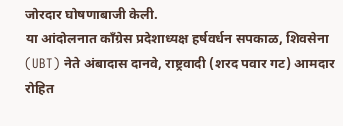जोरदार घोषणाबाजी केली.
या आंदोलनात काँग्रेस प्रदेशाध्यक्ष हर्षवर्धन सपकाळ, शिवसेना (UBT) नेते अंबादास दानवे, राष्ट्रवादी (शरद पवार गट) आमदार रोहित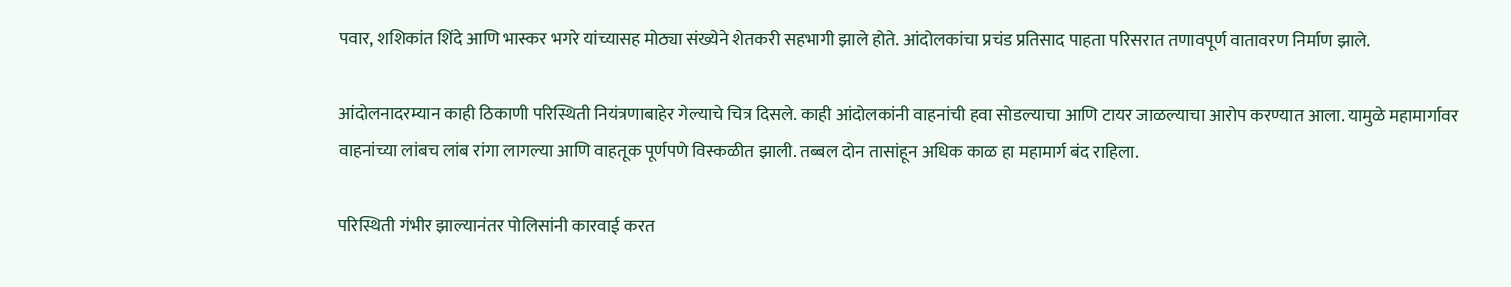पवार, शशिकांत शिंदे आणि भास्कर भगरे यांच्यासह मोठ्या संख्येने शेतकरी सहभागी झाले होते. आंदोलकांचा प्रचंड प्रतिसाद पाहता परिसरात तणावपूर्ण वातावरण निर्माण झाले.

आंदोलनादरम्यान काही ठिकाणी परिस्थिती नियंत्रणाबाहेर गेल्याचे चित्र दिसले. काही आंदोलकांनी वाहनांची हवा सोडल्याचा आणि टायर जाळल्याचा आरोप करण्यात आला. यामुळे महामार्गावर वाहनांच्या लांबच लांब रांगा लागल्या आणि वाहतूक पूर्णपणे विस्कळीत झाली. तब्बल दोन तासांहून अधिक काळ हा महामार्ग बंद राहिला.

परिस्थिती गंभीर झाल्यानंतर पोलिसांनी कारवाई करत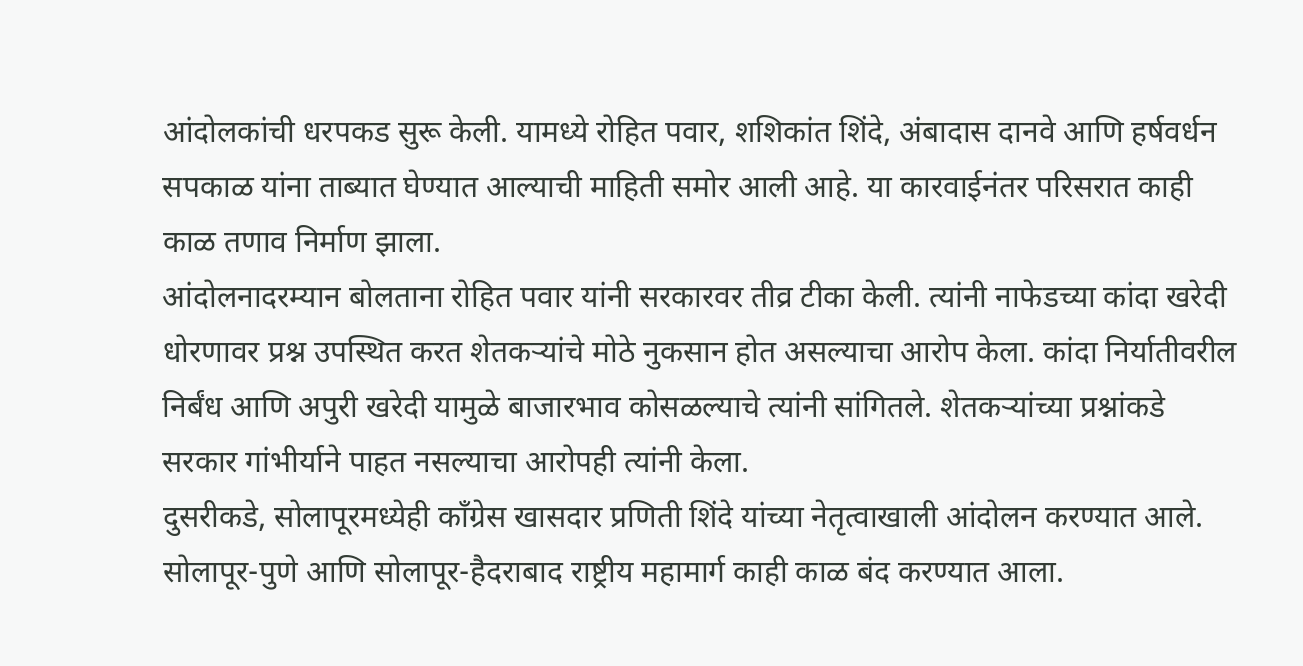आंदोलकांची धरपकड सुरू केली. यामध्ये रोहित पवार, शशिकांत शिंदे, अंबादास दानवे आणि हर्षवर्धन सपकाळ यांना ताब्यात घेण्यात आल्याची माहिती समोर आली आहे. या कारवाईनंतर परिसरात काही काळ तणाव निर्माण झाला.
आंदोलनादरम्यान बोलताना रोहित पवार यांनी सरकारवर तीव्र टीका केली. त्यांनी नाफेडच्या कांदा खरेदी धोरणावर प्रश्न उपस्थित करत शेतकऱ्यांचे मोठे नुकसान होत असल्याचा आरोप केला. कांदा निर्यातीवरील निर्बंध आणि अपुरी खरेदी यामुळे बाजारभाव कोसळल्याचे त्यांनी सांगितले. शेतकऱ्यांच्या प्रश्नांकडे सरकार गांभीर्याने पाहत नसल्याचा आरोपही त्यांनी केला.
दुसरीकडे, सोलापूरमध्येही काँग्रेस खासदार प्रणिती शिंदे यांच्या नेतृत्वाखाली आंदोलन करण्यात आले. सोलापूर-पुणे आणि सोलापूर-हैदराबाद राष्ट्रीय महामार्ग काही काळ बंद करण्यात आला.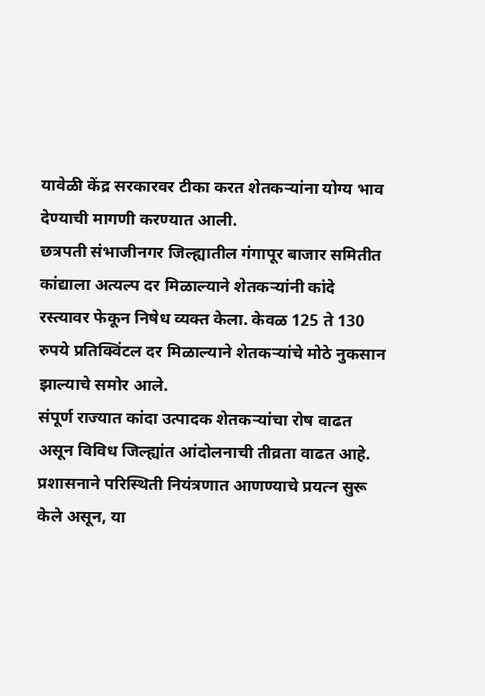यावेळी केंद्र सरकारवर टीका करत शेतकऱ्यांना योग्य भाव देण्याची मागणी करण्यात आली.
छत्रपती संभाजीनगर जिल्ह्यातील गंगापूर बाजार समितीत कांद्याला अत्यल्प दर मिळाल्याने शेतकऱ्यांनी कांदे रस्त्यावर फेकून निषेध व्यक्त केला. केवळ 125 ते 130 रुपये प्रतिक्विंटल दर मिळाल्याने शेतकऱ्यांचे मोठे नुकसान झाल्याचे समोर आले.
संपूर्ण राज्यात कांदा उत्पादक शेतकऱ्यांचा रोष वाढत असून विविध जिल्ह्यांत आंदोलनाची तीव्रता वाढत आहे. प्रशासनाने परिस्थिती नियंत्रणात आणण्याचे प्रयत्न सुरू केले असून, या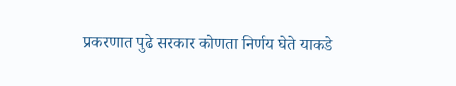प्रकरणात पुढे सरकार कोणता निर्णय घेते याकडे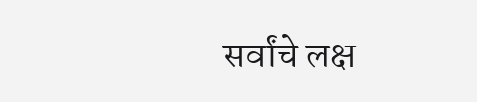सर्वांचे लक्ष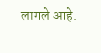लागले आहे.